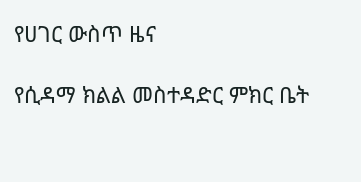የሀገር ውስጥ ዜና

የሲዳማ ክልል መስተዳድር ምክር ቤት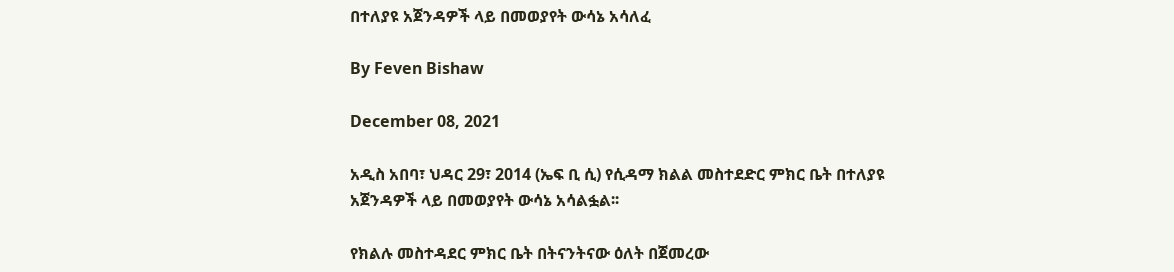በተለያዩ አጀንዳዎች ላይ በመወያየት ውሳኔ አሳለፈ

By Feven Bishaw

December 08, 2021

አዲስ አበባ፣ ህዳር 29፣ 2014 (ኤፍ ቢ ሲ) የሲዳማ ክልል መስተደድር ምክር ቤት በተለያዩ አጀንዳዎች ላይ በመወያየት ውሳኔ አሳልፏል፡፡

የክልሉ መስተዳደር ምክር ቤት በትናንትናው ዕለት በጀመረው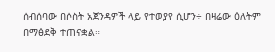ሰብሰባው በሶስት አጀንዳዎች ላይ የተወያየ ሲሆን÷ በዛሬው ዕለትም በማፅደቅ ተጠናቋል።